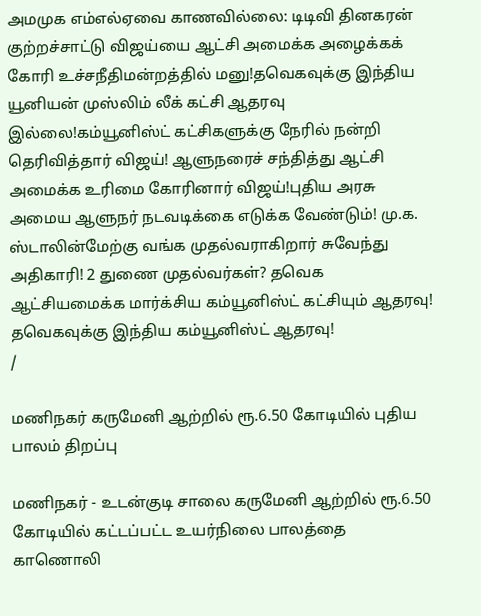அமமுக எம்எல்ஏவை காணவில்லை: டிடிவி தினகரன் குற்றச்சாட்டு விஜய்யை ஆட்சி அமைக்க அழைக்கக் கோரி உச்சநீதிமன்றத்தில் மனு!தவெகவுக்கு இந்திய யூனியன் முஸ்லிம் லீக் கட்சி ஆதரவு இல்லை!கம்யூனிஸ்ட் கட்சிகளுக்கு நேரில் நன்றி தெரிவித்தார் விஜய்! ஆளுநரைச் சந்தித்து ஆட்சி அமைக்க உரிமை கோரினார் விஜய்!புதிய அரசு அமைய ஆளுநர் நடவடிக்கை எடுக்க வேண்டும்! மு.க. ஸ்டாலின்மேற்கு வங்க முதல்வராகிறார் சுவேந்து அதிகாரி! 2 துணை முதல்வர்கள்? தவெக ஆட்சியமைக்க மார்க்சிய கம்யூனிஸ்ட் கட்சியும் ஆதரவு! தவெகவுக்கு இந்திய கம்யூனிஸ்ட் ஆதரவு!
/

மணிநகர் கருமேனி ஆற்றில் ரூ.6.50 கோடியில் புதிய பாலம் திறப்பு

மணிநகர் - உடன்குடி சாலை கருமேனி ஆற்றில் ரூ.6.50 கோடியில் கட்டப்பட்ட உயர்நிலை பாலத்தை காணொலி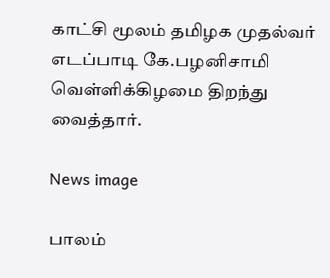காட்சி மூலம் தமிழக முதல்வர் எடப்பாடி கே.பழனிசாமி வெள்ளிக்கிழமை திறந்து வைத்தார்.

News image

பாலம்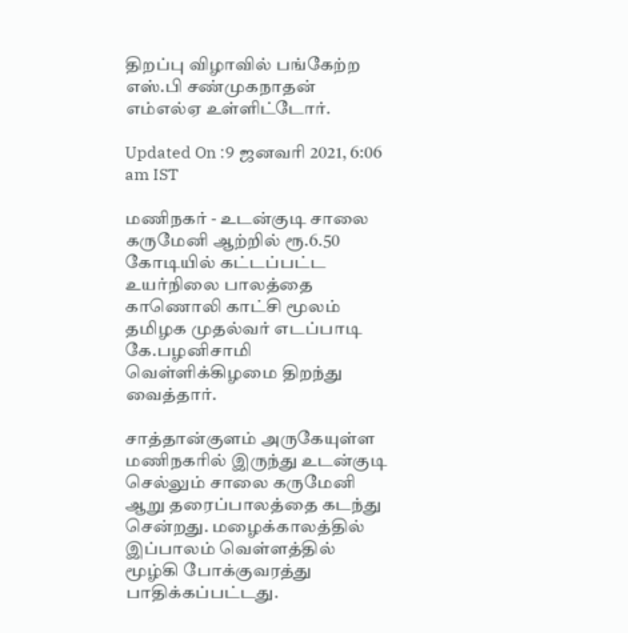திறப்பு விழாவில் பங்கேற்ற எஸ்.பி சண்முகநாதன் எம்எல்ஏ உள்ளிட்டோர்.

Updated On :9 ஜனவரி 2021, 6:06 am IST

மணிநகர் - உடன்குடி சாலை கருமேனி ஆற்றில் ரூ.6.50 கோடியில் கட்டப்பட்ட உயர்நிலை பாலத்தை காணொலி காட்சி மூலம் தமிழக முதல்வர் எடப்பாடி கே.பழனிசாமி வெள்ளிக்கிழமை திறந்து வைத்தார்.

சாத்தான்குளம் அருகேயுள்ள மணிநகரில் இருந்து உடன்குடி செல்லும் சாலை கருமேனி ஆறு தரைப்பாலத்தை கடந்து சென்றது. மழைக்காலத்தில் இப்பாலம் வெள்ளத்தில் மூழ்கி போக்குவரத்து பாதிக்கப்பட்டது.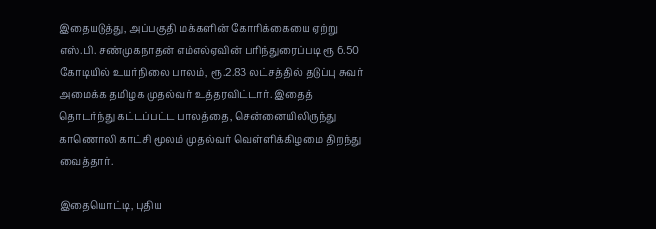இதையடுத்து, அப்பகுதி மக்களின் கோரிக்கையை ஏற்று எஸ்.பி. சண்முகநாதன் எம்எல்ஏவின் பரிந்துரைப்படி ரூ 6.50 கோடியில் உயர்நிலை பாலம், ரூ.2.83 லட்சத்தில் தடுப்பு சுவர் அமைக்க தமிழக முதல்வர் உத்தரவிட்டார். இதைத் தொடர்ந்து கட்டப்பட்ட பாலத்தை, சென்னையிலிருந்து காணொலி காட்சி மூலம் முதல்வர் வெள்ளிக்கிழமை திறந்து வைத்தார்.

இதையொட்டி, புதிய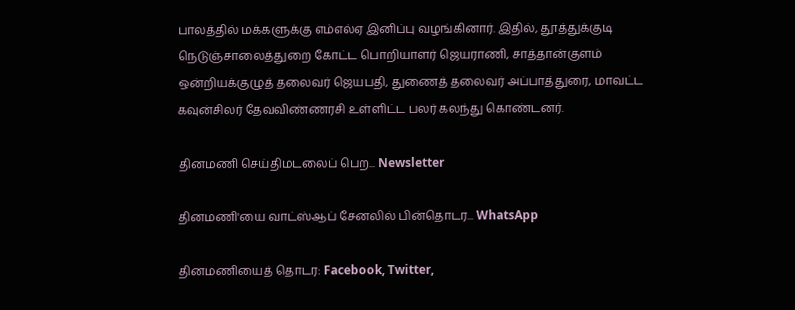பாலத்தில் மக்களுக்கு எம்எல்ஏ இனிப்பு வழங்கினார். இதில், தூத்துக்குடி நெடுஞ்சாலைத்துறை கோட்ட பொறியாளர் ஜெயராணி, சாத்தான்குளம் ஒன்றியக்குழுத் தலைவர் ஜெயபதி, துணைத் தலைவர் அப்பாத்துரை, மாவட்ட கவுன்சிலர் தேவவிண்ணரசி உள்ளிட்ட பலர் கலந்து கொண்டனர்.

தினமணி செய்திமடலைப் பெற... Newsletter

தினமணி'யை வாட்ஸ்ஆப் சேனலில் பின்தொடர... WhatsApp

தினமணியைத் தொடர: Facebook, Twitter,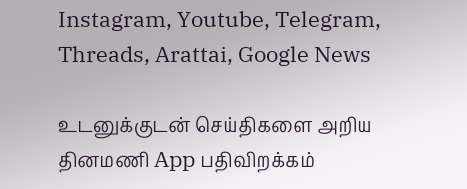Instagram, Youtube, Telegram, Threads, Arattai, Google News

உடனுக்குடன் செய்திகளை அறிய தினமணி App பதிவிறக்கம்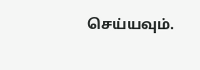செய்யவும்.